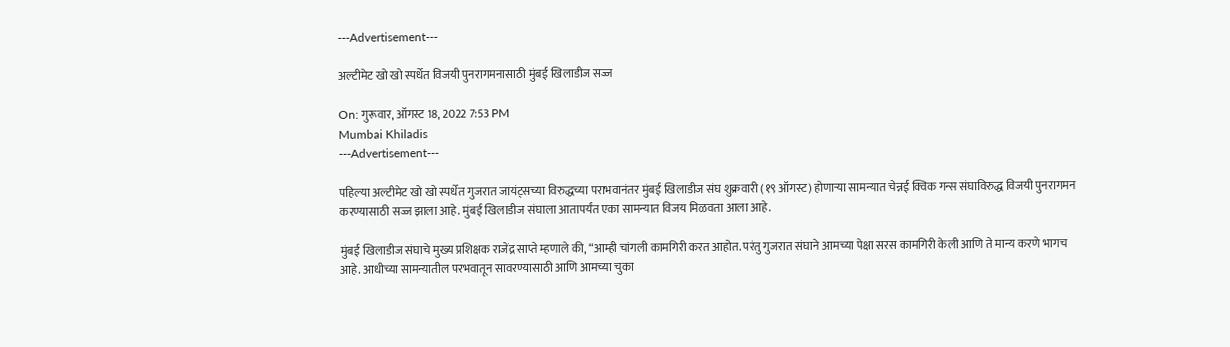---Advertisement---

अल्टीमेट खो खो स्पर्धेत विजयी पुनरागमनासाठी मुंबई खिलाडीज सज्ज

On: गुरूवार, ऑगस्ट 18, 2022 7:53 PM
Mumbai Khiladis
---Advertisement---

पहिल्या अल्टीमेट खो खो स्पर्धेत गुजरात जायंट्सच्या विरुद्धच्या पराभवानंतर मुंबई खिलाडीज संघ शुक्रवारी (१९ ऑगस्ट) होणाऱ्या सामन्यात चेन्नई क्विक गन्स संघाविरुद्ध विजयी पुनरागमन करण्यासाठी सज्ज झाला आहे. मुंबई खिलाडीज संघाला आतापर्यंत एका सामन्यात विजय मिळवता आला आहे.

मुंबई खिलाडीज संघाचे मुख्य प्रशिक्षक राजेंद्र साप्ते म्हणाले की, “आम्ही चांगली कामगिरी करत आहोत. परंतु गुजरात संघाने आमच्या पेक्षा सरस कामगिरी केली आणि ते मान्य करणे भागच आहे. आधीच्या सामन्यातील परभवातून सावरण्यासाठी आणि आमच्या चुका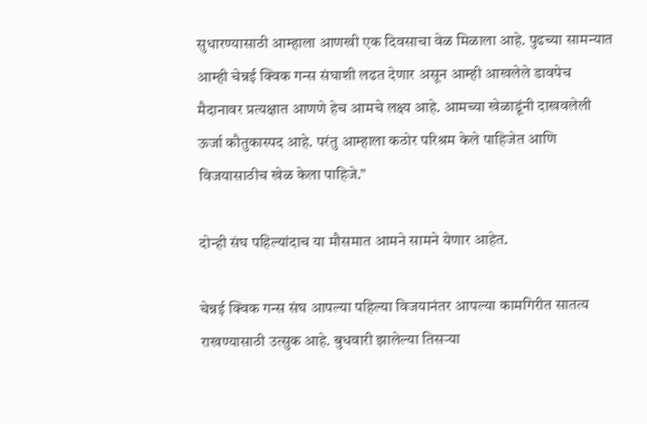सुधारण्यासाठी आम्हाला आणखी एक दिवसाचा वेळ मिळाला आहे. पुढच्या सामन्यात आम्ही चेन्नई क्विक गन्स संघाशी लढत देणार असून आम्ही आखलेले डावपेच मैदानावर प्रत्यक्षात आणणे हेच आमचे लक्ष्य आहे. आमच्या खेळाडूंनी दाखवलेली ऊर्जा कौतुकास्पद आहे. परंतु आम्हाला कठोर परिश्रम केले पाहिजेत आणि विजयासाठीच खेळ केला पाहिजे.”

दोन्ही संघ पहिल्यांदाच या मौसमात आमने सामने येणार आहेत.

चेन्नई क्विक गन्स संघ आपल्या पहिल्या विजयानंतर आपल्या कामगिरीत सातत्य राखण्यासाठी उत्सुक आहे. बुधवारी झालेल्या तिसऱ्या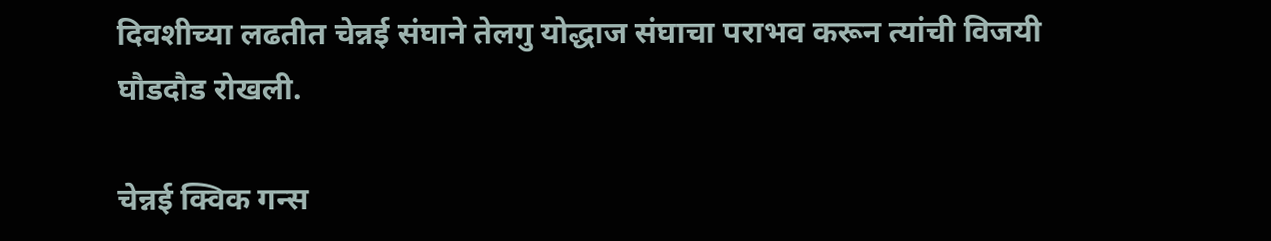दिवशीच्या लढतीत चेन्नई संघाने तेलगु योद्धाज संघाचा पराभव करून त्यांची विजयी घौडदौड रोखली.

चेन्नई क्विक गन्स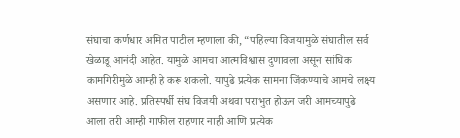संघाचा कर्णधार अमित पाटील म्हणाला की, “पहिल्या विजयामुळे संघातील सर्व खेळाडू आनंदी आहेत. यामुळे आमचा आत्मविश्वास दुणावला असून सांघिक कामगिरीमुळे आम्ही हे करू शकलो. यापुढे प्रत्येक सामना जिंकण्याचे आमचे लक्ष्य असणार आहे. प्रतिस्पर्धी संघ विजयी अथवा पराभुत होऊन जरी आमच्यापुढे आला तरी आम्ही गाफील राहणार नाही आणि प्रत्येक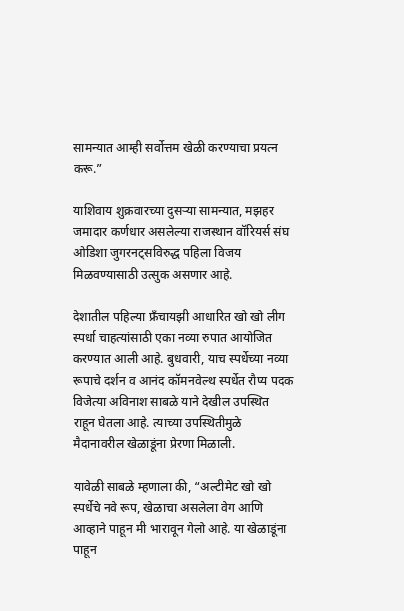सामन्यात आम्ही सर्वोत्तम खेळी करण्याचा प्रयत्न करू.”

याशिवाय शुक्रवारच्या दुसऱ्या सामन्यात, मझहर जमादार कर्णधार असलेल्या राजस्थान वॉरियर्स संघ ओडिशा जुगरनट्सविरुद्ध पहिला विजय मिळवण्यासाठी उत्सुक असणार आहे.

देशातील पहिल्या फ्रॅंचायझी आधारित खो खो लीग स्पर्धा चाहत्यांसाठी एका नव्या रुपात आयोजित करण्यात आली आहे. बुधवारी, याच स्पर्धेच्या नव्या रूपाचे दर्शन व आनंद कॉमनवेल्थ स्पर्धेत रौप्य पदक विजेत्या अविनाश साबळे याने देखील उपस्थित राहून घेतला आहे. त्याच्या उपस्थितीमुळे मैदानावरील खेळाडूंना प्रेरणा मिळाली.

यावेळी साबळे म्हणाला की, “अल्टीमेट खो खो स्पर्धेचे नवे रूप, खेळाचा असलेला वेग आणि आव्हाने पाहून मी भारावून गेलो आहे. या खेळाडूंना पाहून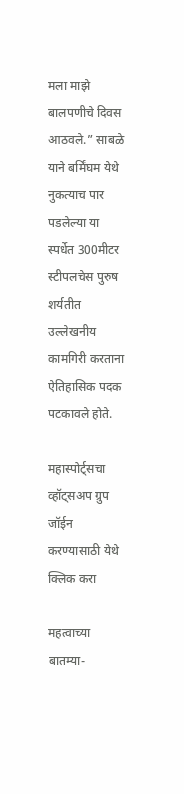मला माझे बालपणीचे दिवस आठवले.” साबळे याने बर्मिंघम येथे नुकत्याच पार पडलेल्या या स्पर्धेत 300मीटर स्टीपलचेस पुरुष शर्यतीत उल्लेखनीय कामगिरी करताना ऐतिहासिक पदक पटकावले होते.

महास्पोर्ट्सचा व्हॉट्सअप ग्रुप जॉईन करण्यासाठी येथे क्लिक करा

महत्वाच्या बातम्या-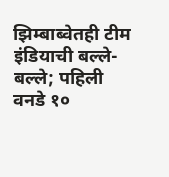झिम्बाब्वेतही टीम इंडियाची बल्ले-बल्ले; पहिली वनडे १०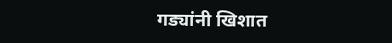गड्यांनी खिशात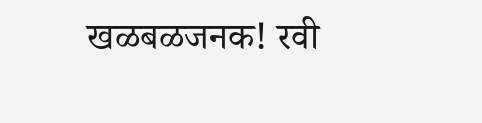खळबळजनक! रवी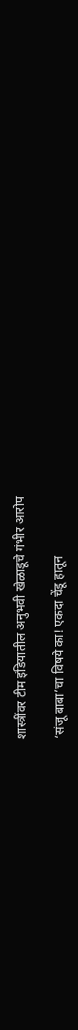शास्त्रींवर टीम इंडियातील अनुभवी खेळाडूचे गंभीर आरोप

‘संजू बाबा’चा विषये का! एकदा चेंडू हातून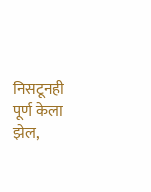निसटूनही पूर्ण केला झेल,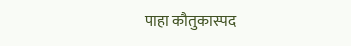पाहा कौतुकास्पद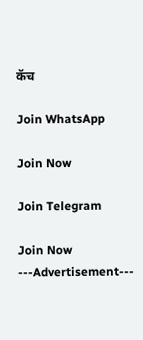कॅच

Join WhatsApp

Join Now

Join Telegram

Join Now
---Advertisement---